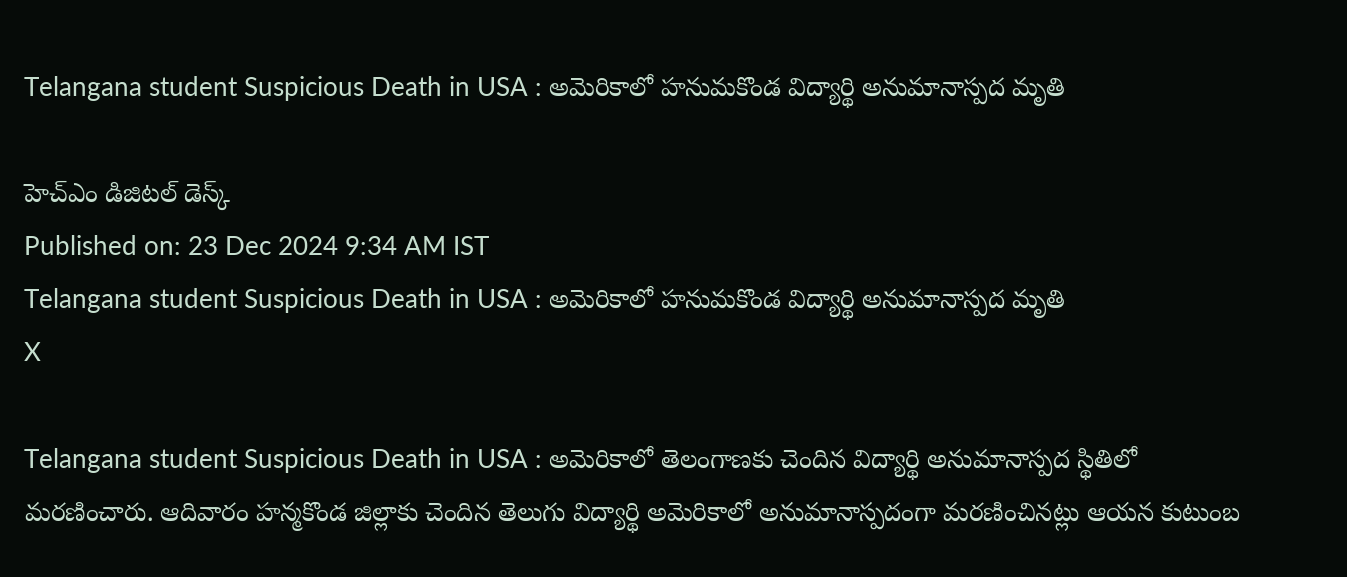Telangana student Suspicious Death in USA : అమెరికాలో హనుమకొండ విద్యార్థి అనుమానాస్పద మృతి

హెచ్ఎం డిజిటల్ డెస్క్
Published on: 23 Dec 2024 9:34 AM IST
Telangana student Suspicious Death in USA : అమెరికాలో హనుమకొండ విద్యార్థి అనుమానాస్పద మృతి
X

Telangana student Suspicious Death in USA : అమెరికాలో తెలంగాణకు చెందిన విద్యార్థి అనుమానాస్పద స్థితిలో మరణించారు. ఆదివారం హన్మకొండ జిల్లాకు చెందిన తెలుగు విద్యార్థి అమెరికాలో అనుమానాస్పదంగా మరణించినట్లు ఆయన కుటుంబ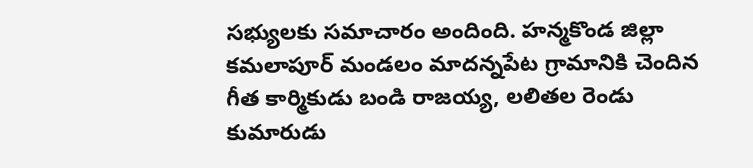సభ్యులకు సమాచారం అందింది. హన్మకొండ జిల్లా కమలాపూర్ మండలం మాదన్నపేట గ్రామానికి చెందిన గీత కార్మికుడు బండి రాజయ్య, లలితల రెండు కుమారుడు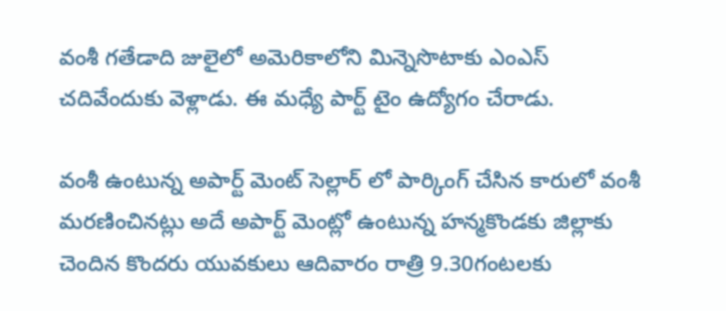వంశీ గతేడాది జులైలో అమెరికాలోని మిన్నెసొటాకు ఎంఎస్ చదివేందుకు వెళ్లాడు. ఈ మధ్యే పార్ట్ టైం ఉద్యోగం చేరాడు.

వంశీ ఉంటున్న అపార్ట్ మెంట్ సెల్లార్ లో పార్కింగ్ చేసిన కారులో వంశీ మరణించినట్లు అదే అపార్ట్ మెంట్లో ఉంటున్న హన్మకొండకు జిల్లాకు చెందిన కొందరు యువకులు ఆదివారం రాత్రి 9.30గంటలకు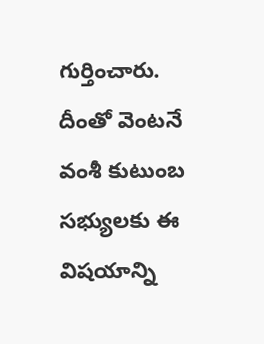గుర్తించారు. దీంతో వెంటనే వంశీ కుటుంబ సభ్యులకు ఈ విషయాన్ని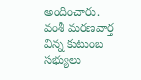అందించారు. వంశీ మరణవార్త విన్న కుటుంబ సభ్యులు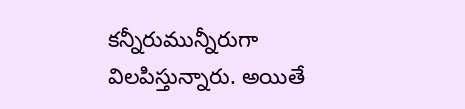కన్నీరుమున్నీరుగా విలపిస్తున్నారు. అయితే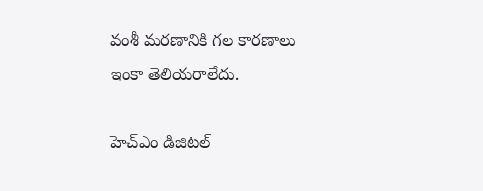వంశీ మరణానికి గల కారణాలు ఇంకా తెలియరాలేదు.

హెచ్ఎం డిజిటల్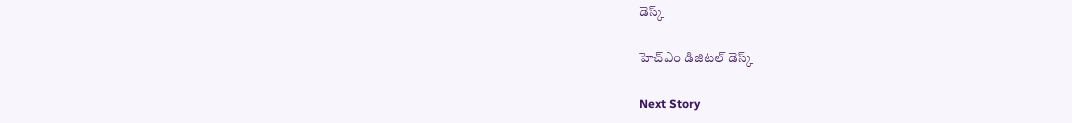డెస్క్

హెచ్ఎం డిజిటల్ డెస్క్

Next Story